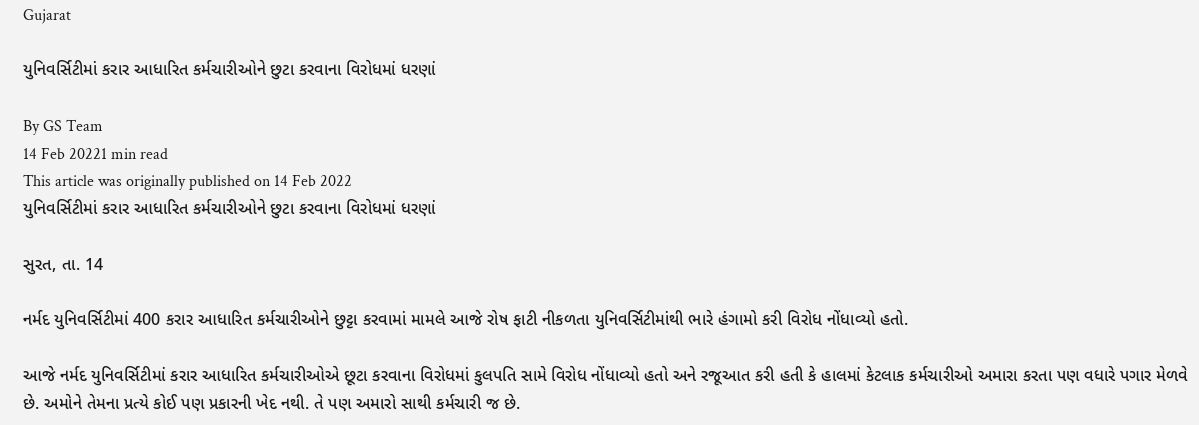Gujarat

યુનિવર્સિટીમાં કરાર આધારિત કર્મચારીઓને છુટા કરવાના વિરોધમાં ધરણાં

By GS Team
14 Feb 20221 min read
This article was originally published on 14 Feb 2022
યુનિવર્સિટીમાં કરાર આધારિત કર્મચારીઓને છુટા કરવાના વિરોધમાં ધરણાં

સુરત, તા. 14

નર્મદ યુનિવર્સિટીમાં 400 કરાર આધારિત કર્મચારીઓને છુટ્ટા કરવામાં મામલે આજે રોષ ફાટી નીકળતા યુનિવર્સિટીમાંથી ભારે હંગામો કરી વિરોધ નોંધાવ્યો હતો.

આજે નર્મદ યુનિવર્સિટીમાં કરાર આધારિત કર્મચારીઓએ છૂટા કરવાના વિરોધમાં કુલપતિ સામે વિરોધ નોંધાવ્યો હતો અને રજૂઆત કરી હતી કે હાલમાં કેટલાક કર્મચારીઓ અમારા કરતા પણ વધારે પગાર મેળવે છે. અમોને તેમના પ્રત્યે કોઈ પણ પ્રકારની ખેદ નથી. તે પણ અમારો સાથી કર્મચારી જ છે.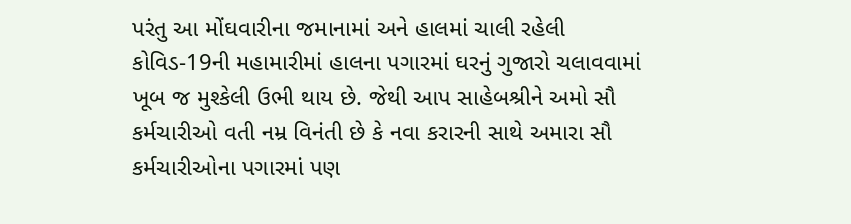પરંતુ આ મોંઘવારીના જમાનામાં અને હાલમાં ચાલી રહેલી કોવિડ-19ની મહામારીમાં હાલના પગારમાં ઘરનું ગુજારો ચલાવવામાં ખૂબ જ મુશ્કેલી ઉભી થાય છે. જેથી આપ સાહેબશ્રીને અમો સૌ કર્મચારીઓ વતી નમ્ર વિનંતી છે કે નવા કરારની સાથે અમારા સૌ કર્મચારીઓના પગારમાં પણ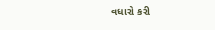વધારો કરી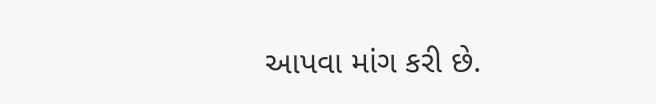આપવા માંગ કરી છે.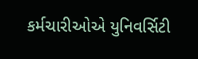કર્મચારીઓએ યુનિવર્સિટી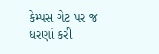કેમ્પસ ગેટ પર જ ધરણાં કરી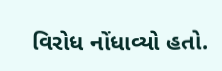વિરોધ નોંધાવ્યો હતો.